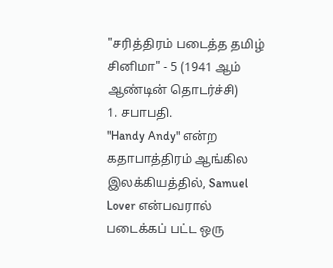"சரித்திரம் படைத்த தமிழ் சினிமா" - 5 (1941 ஆம் ஆண்டின் தொடர்ச்சி)
1. சபாபதி.
"Handy Andy" என்ற கதாபாத்திரம் ஆங்கில இலக்கியத்தில், Samuel Lover என்பவரால் படைக்கப் பட்ட ஒரு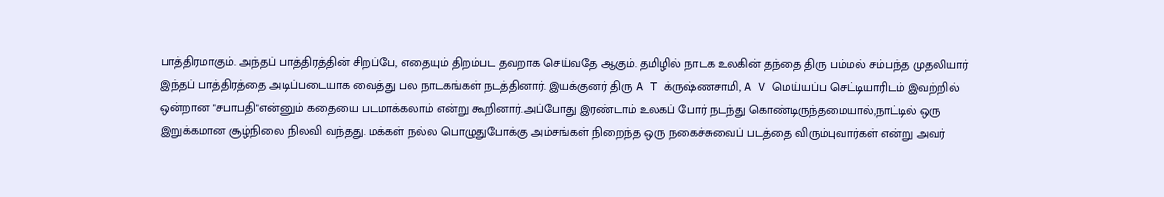பாத்திரமாகும். அந்தப் பாத்திரத்தின் சிறப்பே, எதையும் திறம்பட தவறாக செய்வதே ஆகும். தமிழில் நாடக உலகின் தந்தை திரு பம்மல் சம்பந்த முதலியார் இந்தப் பாத்திரத்தை அடிப்படையாக வைத்து பல நாடகங்கள் நடத்தினார். இயக்குனர் திரு A T க்ருஷ்ணசாமி, A V மெய்யப்ப செட்டியாரிடம் இவற்றில் ஒன்றான "சபாபதி"என்னும் கதையை படமாக்கலாம் என்று கூறினார்.அப்போது இரண்டாம் உலகப் போர் நடந்து கொண்டிருந்தமையால்,நாட்டில் ஒரு இறுக்கமான சூழ்நிலை நிலவி வந்தது. மக்கள் நல்ல பொழுதுபோக்கு அம்சங்கள் நிறைந்த ஒரு நகைச்சுவைப் படத்தை விரும்புவார்கள் என்று அவர்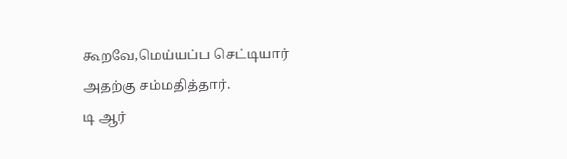கூறவே,மெய்யப்ப செட்டியார் அதற்கு சம்மதித்தார்.
டி ஆர்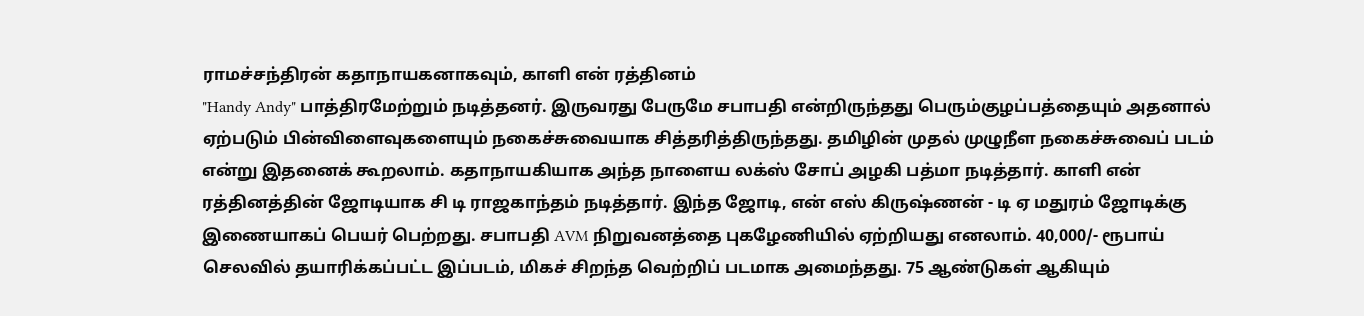ராமச்சந்திரன் கதாநாயகனாகவும், காளி என் ரத்தினம்
"Handy Andy" பாத்திரமேற்றும் நடித்தனர். இருவரது பேருமே சபாபதி என்றிருந்தது பெரும்குழப்பத்தையும் அதனால் ஏற்படும் பின்விளைவுகளையும் நகைச்சுவையாக சித்தரித்திருந்தது. தமிழின் முதல் முழுநீள நகைச்சுவைப் படம் என்று இதனைக் கூறலாம். கதாநாயகியாக அந்த நாளைய லக்ஸ் சோப் அழகி பத்மா நடித்தார். காளி என் ரத்தினத்தின் ஜோடியாக சி டி ராஜகாந்தம் நடித்தார். இந்த ஜோடி, என் எஸ் கிருஷ்ணன் - டி ஏ மதுரம் ஜோடிக்கு இணையாகப் பெயர் பெற்றது. சபாபதி AVM நிறுவனத்தை புகழேணியில் ஏற்றியது எனலாம். 40,000/- ரூபாய் செலவில் தயாரிக்கப்பட்ட இப்படம், மிகச் சிறந்த வெற்றிப் படமாக அமைந்தது. 75 ஆண்டுகள் ஆகியும்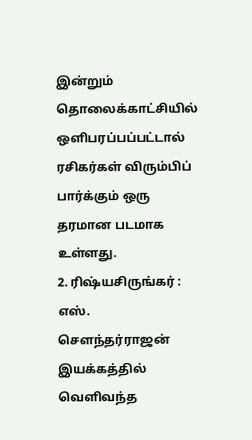இன்றும் தொலைக்காட்சியில் ஒளிபரப்பப்பட்டால் ரசிகர்கள் விரும்பிப் பார்க்கும் ஒரு தரமான படமாக உள்ளது.
2. ரிஷ்யசிருங்கர் : எஸ். சௌந்தர்ராஜன் இயக்கத்தில் வெளிவந்த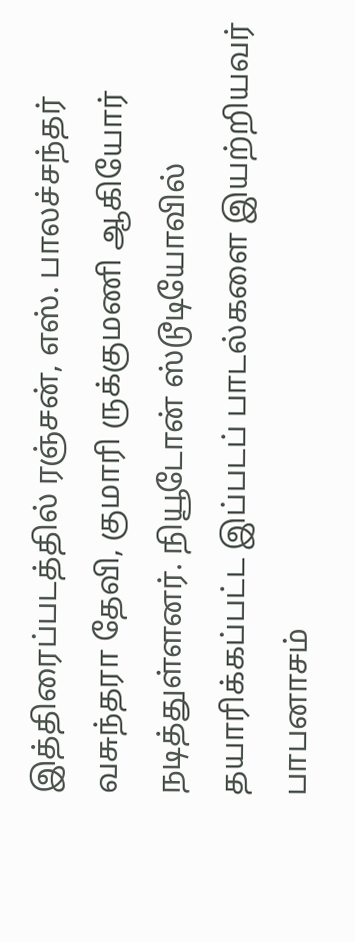இத்திரைப்படத்தில் ரஞ்சன், எஸ். பாலச்சந்தர் வசுந்தரா தேவி, குமாரி ருக்குமணி ஆகியோர் நடித்துள்ளனர். நியூடோன் ஸ்டூடியோவில் தயாரிக்கப்பட்ட இப்படப் பாடல்களை இயற்றியவர் பாபனாசம்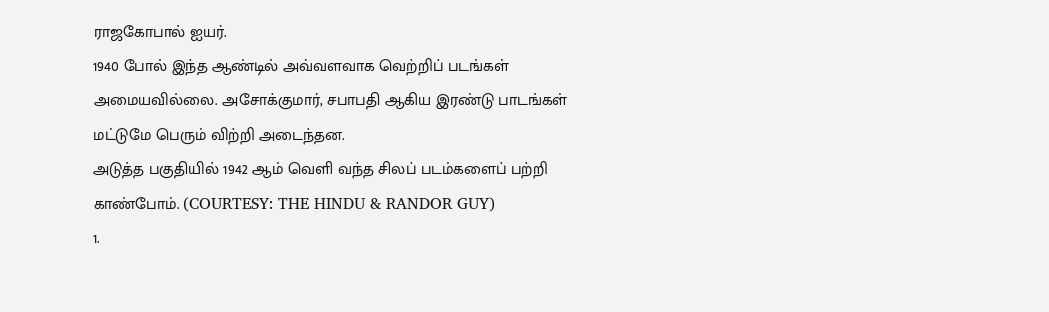ராஜகோபால் ஐயர்.
1940 போல் இந்த ஆண்டில் அவ்வளவாக வெற்றிப் படங்கள் அமையவில்லை. அசோக்குமார், சபாபதி ஆகிய இரண்டு பாடங்கள் மட்டுமே பெரும் விற்றி அடைந்தன.
அடுத்த பகுதியில் 1942 ஆம் வெளி வந்த சிலப் படம்களைப் பற்றி காண்போம். (COURTESY: THE HINDU & RANDOR GUY)
1.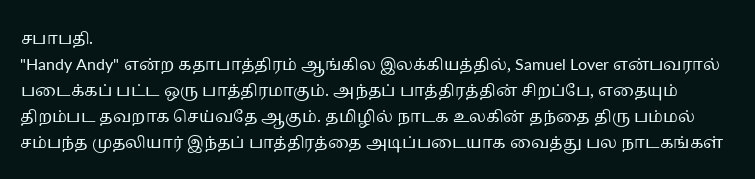சபாபதி.
"Handy Andy" என்ற கதாபாத்திரம் ஆங்கில இலக்கியத்தில், Samuel Lover என்பவரால் படைக்கப் பட்ட ஒரு பாத்திரமாகும். அந்தப் பாத்திரத்தின் சிறப்பே, எதையும் திறம்பட தவறாக செய்வதே ஆகும். தமிழில் நாடக உலகின் தந்தை திரு பம்மல் சம்பந்த முதலியார் இந்தப் பாத்திரத்தை அடிப்படையாக வைத்து பல நாடகங்கள்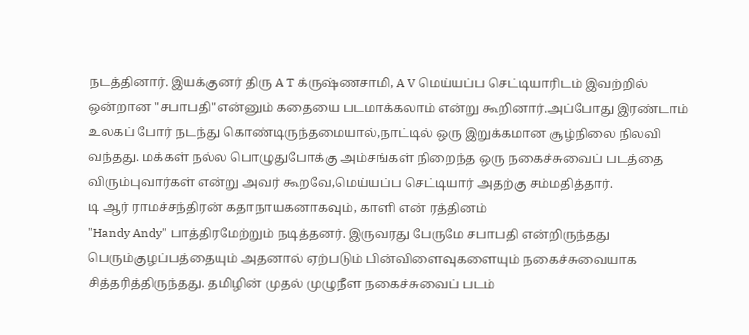நடத்தினார். இயக்குனர் திரு A T க்ருஷ்ணசாமி, A V மெய்யப்ப செட்டியாரிடம் இவற்றில் ஒன்றான "சபாபதி"என்னும் கதையை படமாக்கலாம் என்று கூறினார்.அப்போது இரண்டாம் உலகப் போர் நடந்து கொண்டிருந்தமையால்,நாட்டில் ஒரு இறுக்கமான சூழ்நிலை நிலவி வந்தது. மக்கள் நல்ல பொழுதுபோக்கு அம்சங்கள் நிறைந்த ஒரு நகைச்சுவைப் படத்தை விரும்புவார்கள் என்று அவர் கூறவே,மெய்யப்ப செட்டியார் அதற்கு சம்மதித்தார்.
டி ஆர் ராமச்சந்திரன் கதாநாயகனாகவும், காளி என் ரத்தினம்
"Handy Andy" பாத்திரமேற்றும் நடித்தனர். இருவரது பேருமே சபாபதி என்றிருந்தது பெரும்குழப்பத்தையும் அதனால் ஏற்படும் பின்விளைவுகளையும் நகைச்சுவையாக சித்தரித்திருந்தது. தமிழின் முதல் முழுநீள நகைச்சுவைப் படம்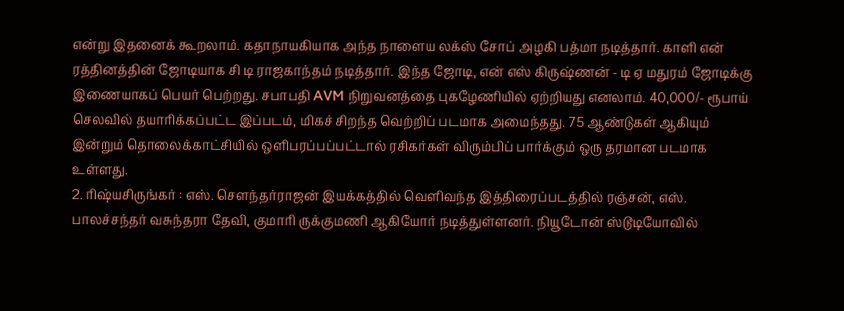என்று இதனைக் கூறலாம். கதாநாயகியாக அந்த நாளைய லக்ஸ் சோப் அழகி பத்மா நடித்தார். காளி என் ரத்தினத்தின் ஜோடியாக சி டி ராஜகாந்தம் நடித்தார். இந்த ஜோடி, என் எஸ் கிருஷ்ணன் - டி ஏ மதுரம் ஜோடிக்கு இணையாகப் பெயர் பெற்றது. சபாபதி AVM நிறுவனத்தை புகழேணியில் ஏற்றியது எனலாம். 40,000/- ரூபாய் செலவில் தயாரிக்கப்பட்ட இப்படம், மிகச் சிறந்த வெற்றிப் படமாக அமைந்தது. 75 ஆண்டுகள் ஆகியும் இன்றும் தொலைக்காட்சியில் ஒளிபரப்பப்பட்டால் ரசிகர்கள் விரும்பிப் பார்க்கும் ஒரு தரமான படமாக உள்ளது.
2. ரிஷ்யசிருங்கர் : எஸ். சௌந்தர்ராஜன் இயக்கத்தில் வெளிவந்த இத்திரைப்படத்தில் ரஞ்சன், எஸ். பாலச்சந்தர் வசுந்தரா தேவி, குமாரி ருக்குமணி ஆகியோர் நடித்துள்ளனர். நியூடோன் ஸ்டூடியோவில்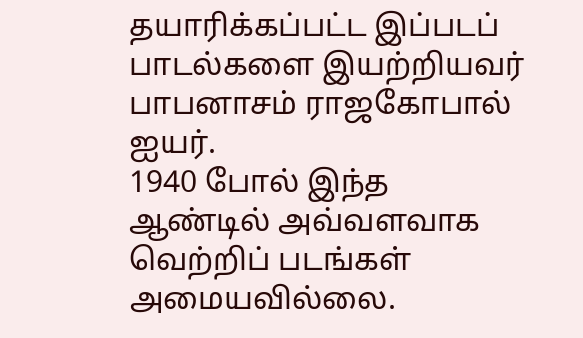தயாரிக்கப்பட்ட இப்படப் பாடல்களை இயற்றியவர் பாபனாசம் ராஜகோபால் ஐயர்.
1940 போல் இந்த ஆண்டில் அவ்வளவாக வெற்றிப் படங்கள் அமையவில்லை.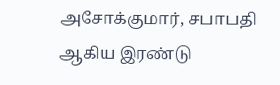அசோக்குமார், சபாபதி ஆகிய இரண்டு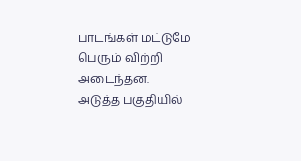பாடங்கள் மட்டுமே பெரும் விற்றி அடைந்தன.
அடுத்த பகுதியில்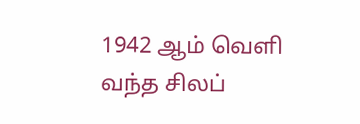1942 ஆம் வெளி வந்த சிலப்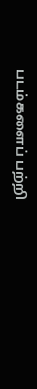படம்களைப் பற்றி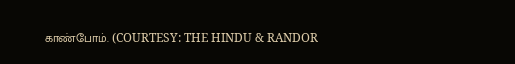காண்போம். (COURTESY: THE HINDU & RANDOR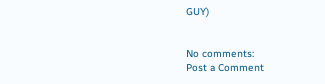GUY)


No comments:
Post a Comment